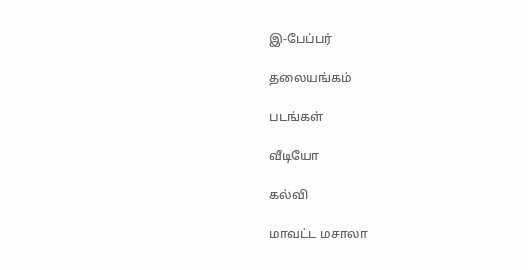இ-பேப்பர்

தலையங்கம்

படங்கள்

வீடியோ

கல்வி

மாவட்ட மசாலா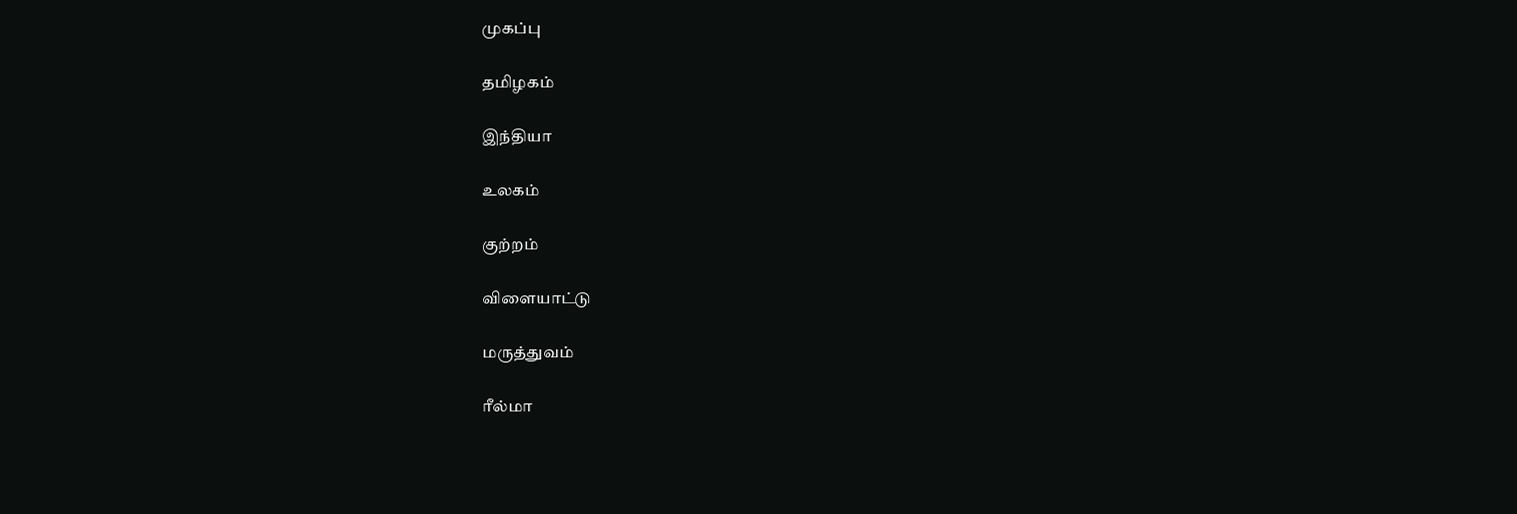முகப்பு

தமிழகம்

இந்தியா

உலகம்

குற்றம்

விளையாட்டு

மருத்துவம்

ரீல்மா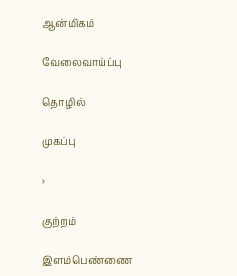ஆன்மிகம்

வேலைவாய்ப்பு

தொழில்

முகப்பு

›

குற்றம்

இளம்பெண்ணை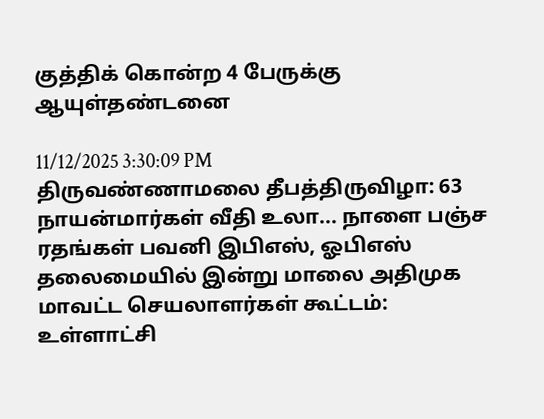குத்திக் கொன்ற 4 பேருக்கு ஆயுள்தண்டனை

11/12/2025 3:30:09 PM
திருவண்ணாமலை தீபத்திருவிழா: 63 நாயன்மார்கள் வீதி உலா... நாளை பஞ்ச ரதங்கள் பவனி இபிஎஸ், ஓபிஎஸ் தலைமையில் இன்று மாலை அதிமுக மாவட்ட செயலாளர்கள் கூட்டம்: உள்ளாட்சி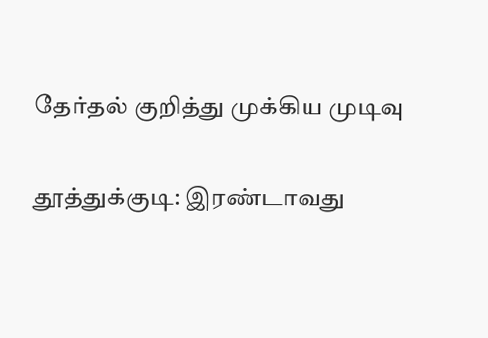தேர்தல் குறித்து முக்கிய முடிவு

தூத்துக்குடி: இரண்டாவது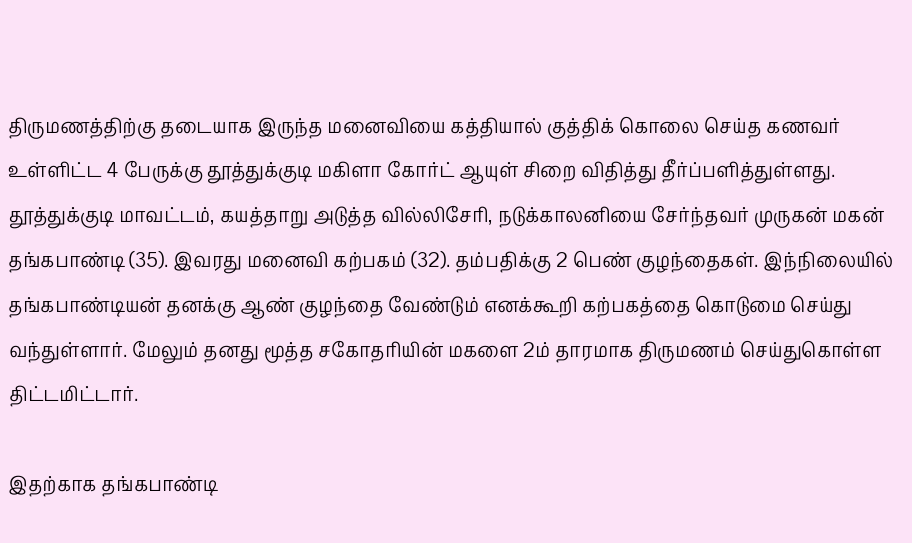திருமணத்திற்கு தடையாக இருந்த மனைவியை கத்தியால் குத்திக் கொலை செய்த கணவர் உள்ளிட்ட 4 பேருக்கு தூத்துக்குடி மகிளா கோர்ட் ஆயுள் சிறை விதித்து தீர்ப்பளித்துள்ளது. தூத்துக்குடி மாவட்டம், கயத்தாறு அடுத்த வில்லிசேரி, நடுக்காலனியை சேர்ந்தவர் முருகன் மகன் தங்கபாண்டி (35). இவரது மனைவி கற்பகம் (32). தம்பதிக்கு 2 பெண் குழந்தைகள். இந்நிலையில் தங்கபாண்டியன் தனக்கு ஆண் குழந்தை வேண்டும் எனக்கூறி கற்பகத்தை கொடுமை செய்து வந்துள்ளார். மேலும் தனது மூத்த சகோதரியின் மகளை 2ம் தாரமாக திருமணம் செய்துகொள்ள திட்டமிட்டார்.

இதற்காக தங்கபாண்டி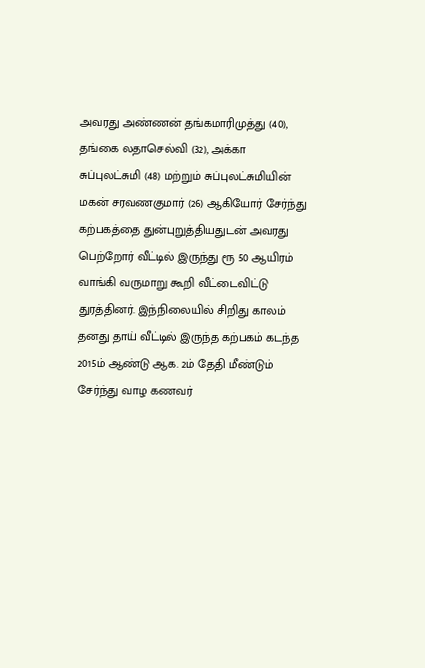அவரது அண்ணன் தங்கமாரிமுத்து (40), தங்கை லதாசெல்வி (32), அக்கா சுப்புலட்சுமி (48) மற்றும் சுப்புலட்சுமியின் மகன் சரவணகுமார் (26) ஆகியோர் சேர்ந்து கற்பகத்தை துன்புறுத்தியதுடன் அவரது பெற்றோர் வீட்டில் இருந்து ரூ 50 ஆயிரம் வாங்கி வருமாறு கூறி வீட்டைவிட்டு துரத்தினர். இந்நிலையில் சிறிது காலம் தனது தாய் வீட்டில் இருந்த கற்பகம் கடந்த 2015ம் ஆண்டு ஆக. 2ம் தேதி மீண்டும் சேர்ந்து வாழ கணவர்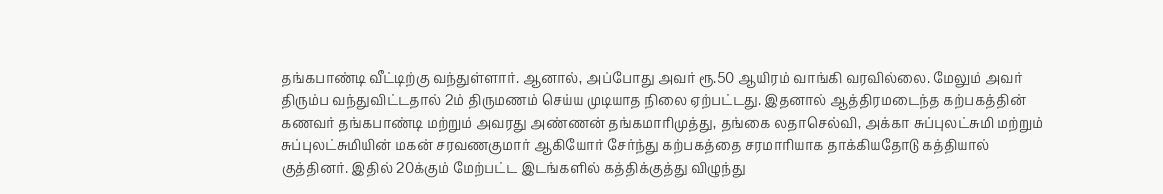தங்கபாண்டி வீட்டிற்கு வந்துள்ளார். ஆனால், அப்போது அவர் ரூ.50 ஆயிரம் வாங்கி வரவில்லை. மேலும் அவர் திரும்ப வந்துவிட்டதால் 2ம் திருமணம் செய்ய முடியாத நிலை ஏற்பட்டது. இதனால் ஆத்திரமடைந்த கற்பகத்தின் கணவர் தங்கபாண்டி மற்றும் அவரது அண்ணன் தங்கமாரிமுத்து, தங்கை லதாசெல்வி, அக்கா சுப்புலட்சுமி மற்றும் சுப்புலட்சுமியின் மகன் சரவணகுமார் ஆகியோர் சேர்ந்து கற்பகத்தை சரமாரியாக தாக்கியதோடு கத்தியால் குத்தினர். இதில் 20க்கும் மேற்பட்ட இடங்களில் கத்திக்குத்து விழுந்து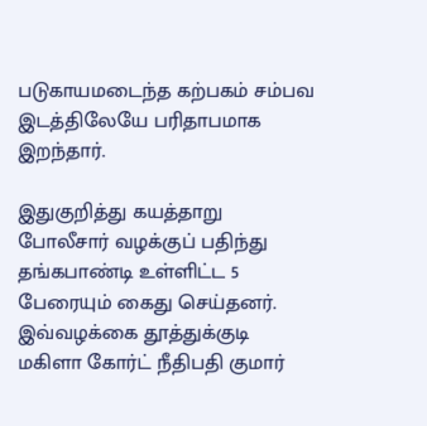படுகாயமடைந்த கற்பகம் சம்பவ இடத்திலேயே பரிதாபமாக இறந்தார்.

இதுகுறித்து கயத்தாறு போலீசார் வழக்குப் பதிந்து தங்கபாண்டி உள்ளிட்ட 5 பேரையும் கைது செய்தனர். இவ்வழக்கை தூத்துக்குடி மகிளா கோர்ட் நீதிபதி குமார்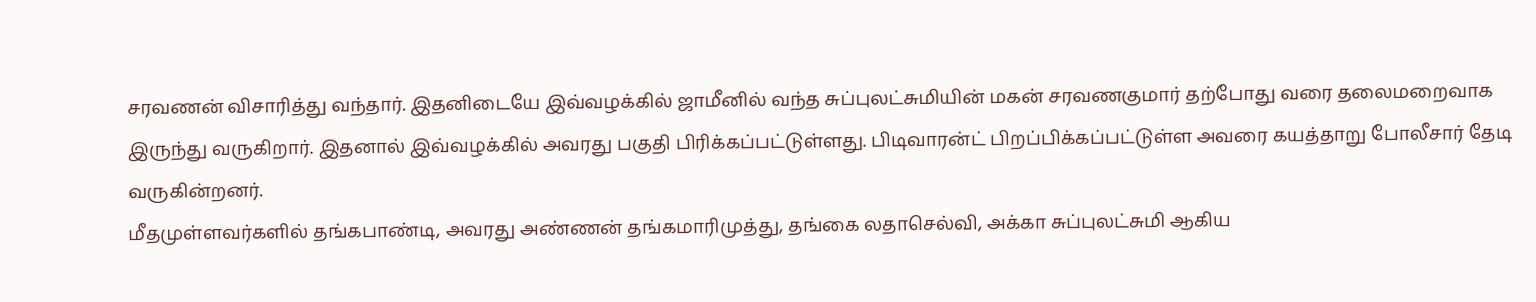சரவணன் விசாரித்து வந்தார். இதனிடையே இவ்வழக்கில் ஜாமீனில் வந்த சுப்புலட்சுமியின் மகன் சரவணகுமார் தற்போது வரை தலைமறைவாக இருந்து வருகிறார். இதனால் இவ்வழக்கில் அவரது பகுதி பிரிக்கப்பட்டுள்ளது. பிடிவாரன்ட் பிறப்பிக்கப்பட்டுள்ள அவரை கயத்தாறு போலீசார் தேடி வருகின்றனர்.
மீதமுள்ளவர்களில் தங்கபாண்டி, அவரது அண்ணன் தங்கமாரிமுத்து, தங்கை லதாசெல்வி, அக்கா சுப்புலட்சுமி ஆகிய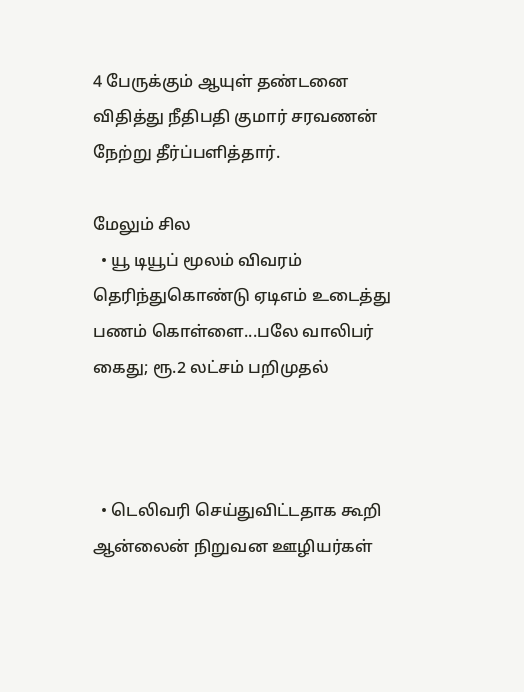4 பேருக்கும் ஆயுள் தண்டனை விதித்து நீதிபதி குமார் சரவணன் நேற்று தீர்ப்பளித்தார்.

மேலும் சில
  • யூ டியூப் மூலம் விவரம் தெரிந்துகொண்டு ஏடிஎம் உடைத்து பணம் கொள்ளை...பலே வாலிபர் கைது; ரூ.2 லட்சம் பறிமுதல்



  • டெலிவரி செய்துவிட்டதாக கூறி ஆன்லைன் நிறுவன ஊழியர்கள்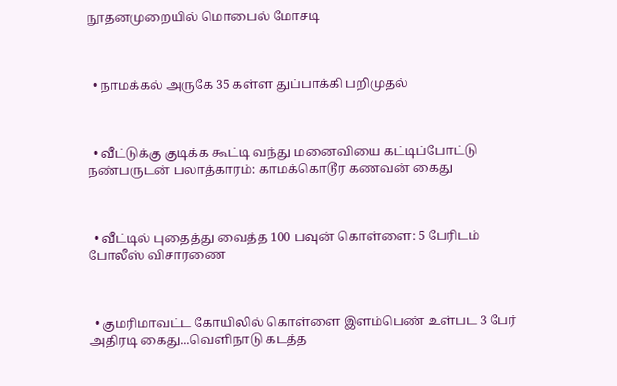நூதனமுறையில் மொபைல் மோசடி



  • நாமக்கல் அருகே 35 கள்ள துப்பாக்கி பறிமுதல்



  • வீட்டுக்கு குடிக்க கூட்டி வந்து மனைவியை கட்டிப்போட்டு நண்பருடன் பலாத்காரம்: காமக்கொடூர கணவன் கைது



  • வீட்டில் புதைத்து வைத்த 100 பவுன் கொள்ளை: 5 பேரிடம் போலீஸ் விசாரணை



  • குமரிமாவட்ட கோயிலில் கொள்ளை இளம்பெண் உள்பட 3 பேர் அதிரடி கைது...வெளிநாடு கடத்த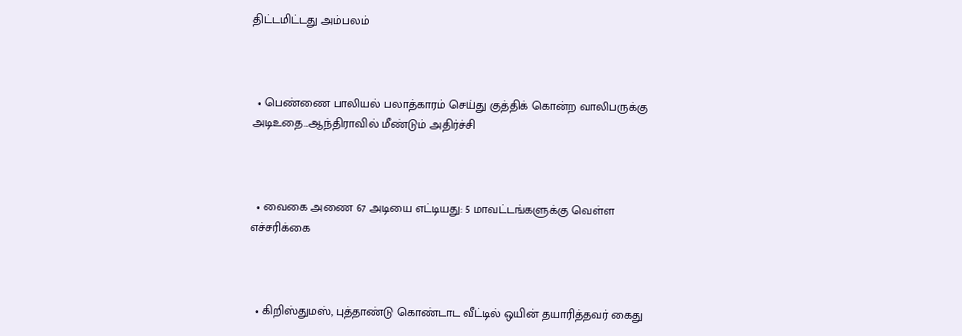திட்டமிட்டது அம்பலம்



  • பெண்ணை பாலியல் பலாத்காரம் செய்து குத்திக் கொன்ற வாலிபருக்கு அடிஉதை...ஆந்திராவில் மீண்டும் அதிர்ச்சி



  • வைகை அணை 67 அடியை எட்டியது: 5 மாவட்டங்களுக்கு வெள்ள எச்சரிக்கை



  • கிறிஸ்துமஸ், புத்தாண்டு கொண்டாட வீட்டில் ஒயின் தயாரித்தவர் கைது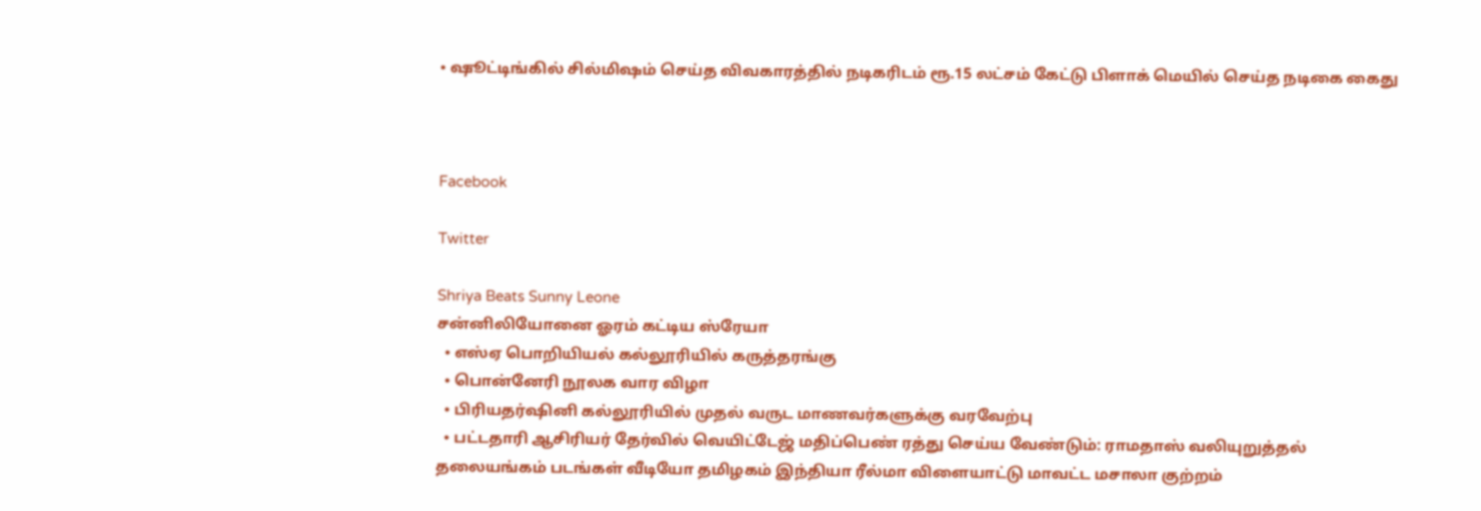• ஷூட்டிங்கில் சில்மிஷம் செய்த விவகாரத்தில் நடிகரிடம் ரூ.15 லட்சம் கேட்டு பிளாக் மெயில் செய்த நடிகை கைது



Facebook

Twitter

Shriya Beats Sunny Leone
சன்னிலியோனை ஓரம் கட்டிய ஸ்ரேயா
  • எஸ்ஏ பொறியியல் கல்லூரியில் கருத்தரங்கு
  • பொன்னேரி நூலக வார விழா
  • பிரியதர்ஷினி கல்லூரியில் முதல் வருட மாணவர்களுக்கு வரவேற்பு
  • பட்டதாரி ஆசிரியர் தேர்வில் வெயிட்டேஜ் மதிப்பெண் ரத்து செய்ய வேண்டும்: ராமதாஸ் வலியுறுத்தல்
தலையங்கம் படங்கள் வீடியோ தமிழகம் இந்தியா ரீல்மா விளையாட்டு மாவட்ட மசாலா குற்றம்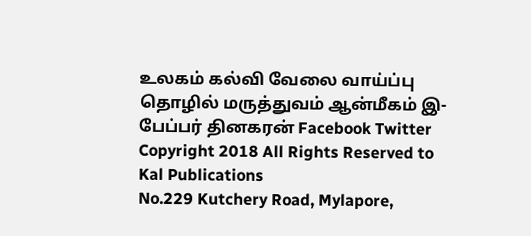உலகம் கல்வி வேலை வாய்ப்பு தொழில் மருத்துவம் ஆன்மீகம் இ-பேப்பர் தினகரன் Facebook Twitter
Copyright 2018 All Rights Reserved to Kal Publications
No.229 Kutchery Road, Mylapore,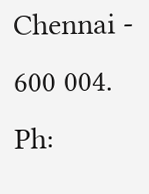Chennai - 600 004. Ph: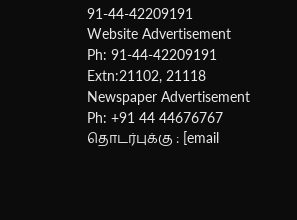91-44-42209191
Website Advertisement
Ph: 91-44-42209191 Extn:21102, 21118
Newspaper Advertisement
Ph: +91 44 44676767
தொடர்புக்கு : [email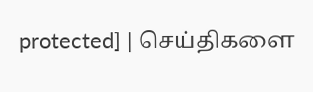protected] | செய்திகளை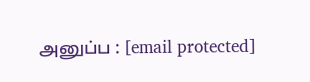அனுப்ப : [email protected]